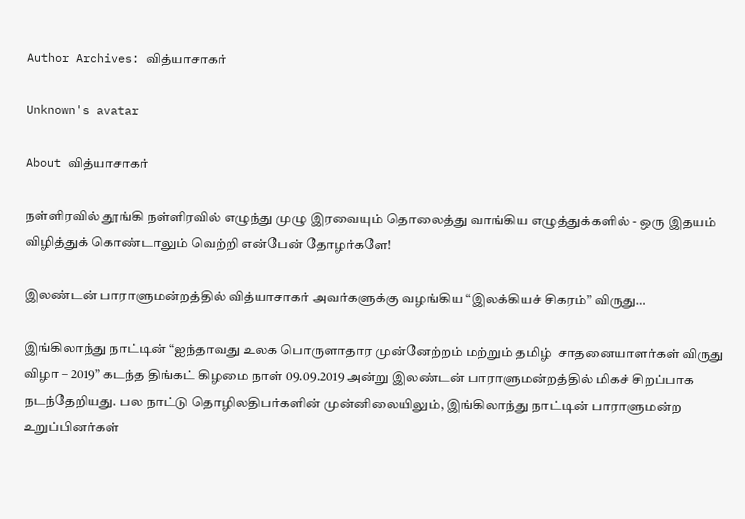Author Archives: வித்யாசாகர்

Unknown's avatar

About வித்யாசாகர்

நள்ளிரவில் தூங்கி நள்ளிரவில் எழுந்து முழு இரவையும் தொலைத்து வாங்கிய எழுத்துக்களில் - ஒரு இதயம் விழித்துக் கொண்டாலும் வெற்றி என்பேன் தோழர்களே!

இலண்டன் பாராளுமன்றத்தில் வித்யாசாகர் அவர்களுக்கு வழங்கிய “இலக்கியச் சிகரம்” விருது…

இங்கிலாந்து நாட்டின் “ஐந்தாவது உலக பொருளாதார முன்னேற்றம் மற்றும் தமிழ்  சாதனையாளர்கள் விருது விழா – 2019” கடந்த திங்கட் கிழமை நாள் 09.09.2019 அன்று இலண்டன் பாராளுமன்றத்தில் மிகச் சிறப்பாக நடந்தேறியது. பல நாட்டு தொழிலதிபர்களின் முன்னிலையிலும், இங்கிலாந்து நாட்டின் பாராளுமன்ற உறுப்பினர்கள்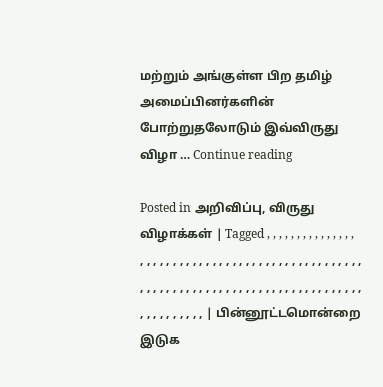மற்றும் அங்குள்ள பிற தமிழ் அமைப்பினர்களின் போற்றுதலோடும் இவ்விருது விழா … Continue reading

Posted in அறிவிப்பு, விருது விழாக்கள் | Tagged , , , , , , , , , , , , , , , , , , , , , , , , , , , , , , , , , , , , , , , , , , , , , , , , , , , , , , , , , , , , , , , , , , , , , , , , , , , , , , , , , , , , , , , , , , , , , | பின்னூட்டமொன்றை இடுக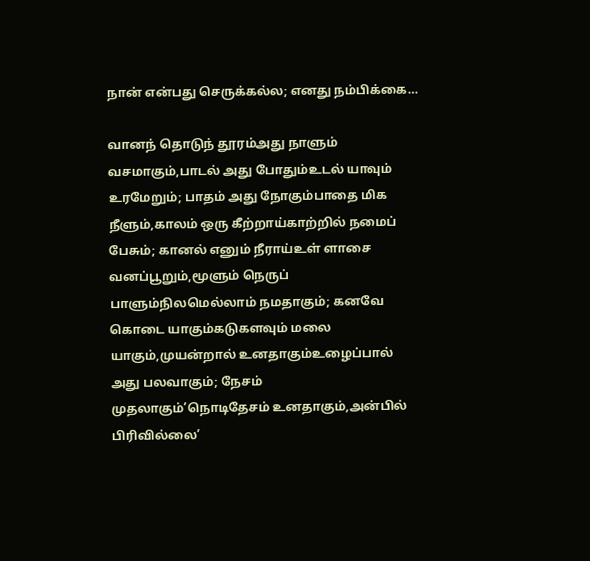நான் என்பது செருக்கல்ல; எனது நம்பிக்கை…

வானந் தொடுந் தூரம்அது நாளும் வசமாகும்,பாடல் அது போதும்உடல் யாவும் உரமேறும்; பாதம் அது நோகும்பாதை மிக நீளும்,காலம் ஒரு கீற்றாய்காற்றில் நமைப் பேசும்; கானல் எனும் நீராய்உள் ளாசை வனப்பூறும்,மூளும் நெருப் பாளும்நிலமெல்லாம் நமதாகும்; கனவே கொடை யாகும்கடுகளவும் மலை யாகும்,முயன்றால் உனதாகும்உழைப்பால் அது பலவாகும்; நேசம் முதலாகும்’நொடிதேசம் உனதாகும்,அன்பில் பிரிவில்லை’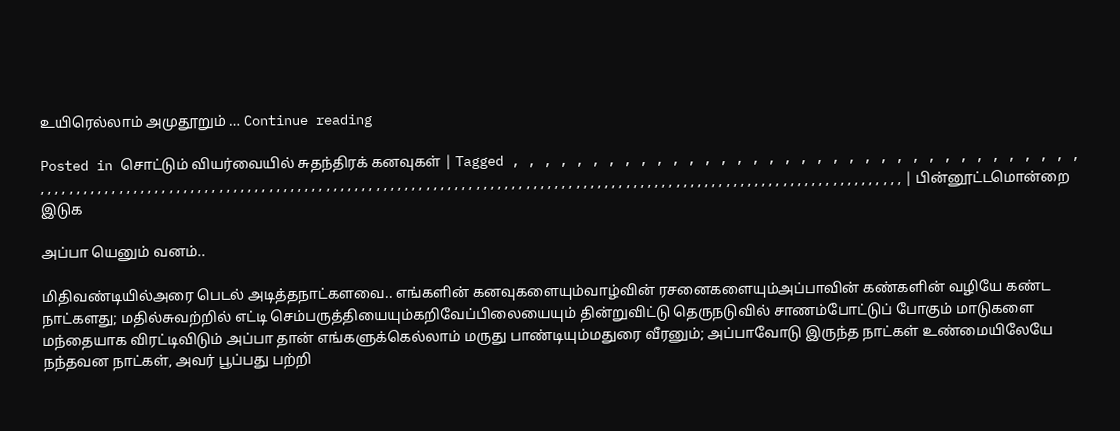உயிரெல்லாம் அமுதூறும் … Continue reading

Posted in சொட்டும் வியர்வையில் சுதந்திரக் கனவுகள் | Tagged , , , , , , , , , , , , , , , , , , , , , , , , , , , , , , , , , , , , , , , , , , , , , , , , , , , , , , , , , , , , , , , , , , , , , , , , , , , , , , , , , , , , , , , , , , , , , , , , , , , , , , , , , , , , , , , , , , , , , , , , , , , , , , , , , , , , , , , , , , , , , , , , , , , , , , , , , , , , , | பின்னூட்டமொன்றை இடுக

அப்பா யெனும் வனம்..

மிதிவண்டியில்அரை பெடல் அடித்தநாட்களவை.. எங்களின் கனவுகளையும்வாழ்வின் ரசனைகளையும்அப்பாவின் கண்களின் வழியே கண்ட நாட்களது; மதில்சுவற்றில் எட்டி செம்பருத்தியையும்கறிவேப்பிலையையும் தின்றுவிட்டு தெருநடுவில் சாணம்போட்டுப் போகும் மாடுகளை மந்தையாக விரட்டிவிடும் அப்பா தான் எங்களுக்கெல்லாம் மருது பாண்டியும்மதுரை வீரனும்; அப்பாவோடு இருந்த நாட்கள் உண்மையிலேயே நந்தவன நாட்கள், அவர் பூப்பது பற்றி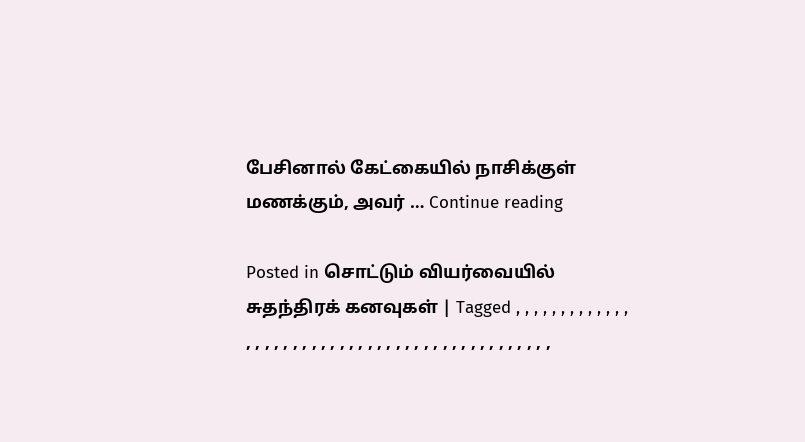பேசினால் கேட்கையில் நாசிக்குள் மணக்கும், அவர் … Continue reading

Posted in சொட்டும் வியர்வையில் சுதந்திரக் கனவுகள் | Tagged , , , , , , , , , , , , , , , , , , , , , , , , , , , , , , , , , , , , , , , , , , , , , ,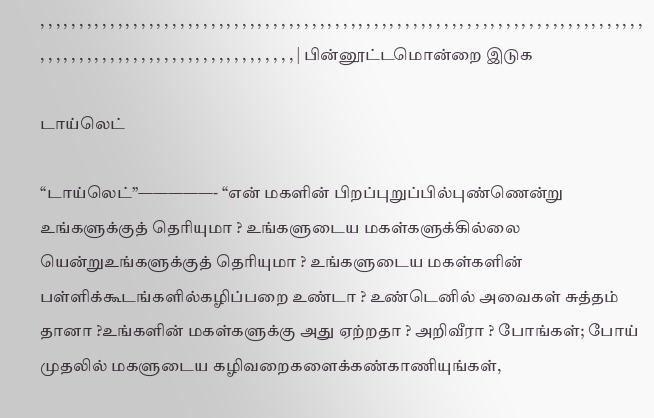, , , , , , , , , , , , , , , , , , , , , , , , , , , , , , , , , , , , , , , , , , , , , , , , , , , , , , , , , , , , , , , , , , , , , , , , , , , , , , , , , , , , , , , , , , , , , , , , , , , , , , , , , , , , , , , | பின்னூட்டமொன்றை இடுக

டாய்லெட்

“டாய்லெட்”—————- “என் மகளின் பிறப்புறுப்பில்புண்ணென்று உங்களுக்குத் தெரியுமா ? உங்களுடைய மகள்களுக்கில்லை யென்றுஉங்களுக்குத் தெரியுமா ? உங்களுடைய மகள்களின் பள்ளிக்கூடங்களில்கழிப்பறை உண்டா ? உண்டெனில் அவைகள் சுத்தம் தானா ?உங்களின் மகள்களுக்கு அது ஏற்றதா ? அறிவீரா ? போங்கள்; போய் முதலில் மகளுடைய கழிவறைகளைக்கண்காணியுங்கள்,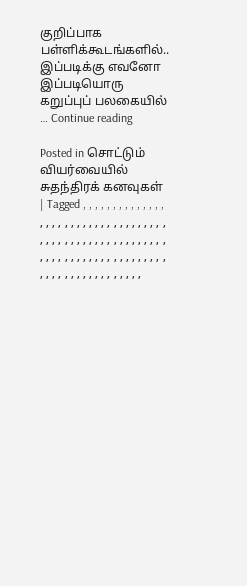குறிப்பாக பள்ளிக்கூடங்களில்.. இப்படிக்கு எவனோ இப்படியொரு கறுப்புப் பலகையில் … Continue reading

Posted in சொட்டும் வியர்வையில் சுதந்திரக் கனவுகள் | Tagged , , , , , , , , , , , , , , , , , , , , , , , , , , , , , , , , , , , , , , , , , , , , , , , , , , , , , , , , , , , , , , , , , , , , , , , , , , , , , , , , , , , , , , , , , , , , , ,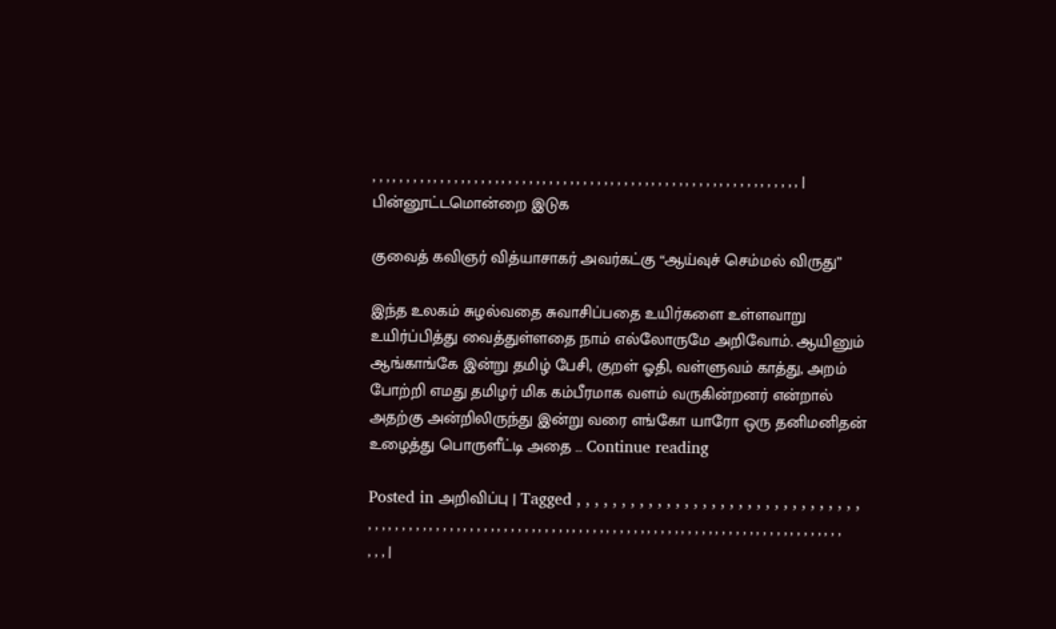, , , , , , , , , , , , , , , , , , , , , , , , , , , , , , , , , , , , , , , , , , , , , , , , , , , , , , , , , , , , , , , | பின்னூட்டமொன்றை இடுக

குவைத் கவிஞர் வித்யாசாகர் அவர்கட்கு “ஆய்வுச் செம்மல் விருது”

இந்த உலகம் சுழல்வதை சுவாசிப்பதை உயிர்களை உள்ளவாறு உயிர்ப்பித்து வைத்துள்ளதை நாம் எல்லோருமே அறிவோம். ஆயினும் ஆங்காங்கே இன்று தமிழ் பேசி, குறள் ஓதி, வள்ளுவம் காத்து, அறம் போற்றி எமது தமிழர் மிக கம்பீரமாக வளம் வருகின்றனர் என்றால் அதற்கு அன்றிலிருந்து இன்று வரை எங்கோ யாரோ ஒரு தனிமனிதன் உழைத்து பொருளீட்டி அதை … Continue reading

Posted in அறிவிப்பு | Tagged , , , , , , , , , , , , , , , , , , , , , , , , , , , , , , , , , , , , , , , , , , , , , , , , , , , , , , , , , , , , , , , , , , , , , , , , , , , , , , , , , , , , , , , , , , , , , , , , , , , , , , , , , |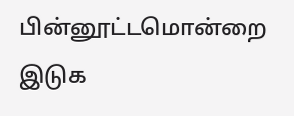பின்னூட்டமொன்றை இடுக